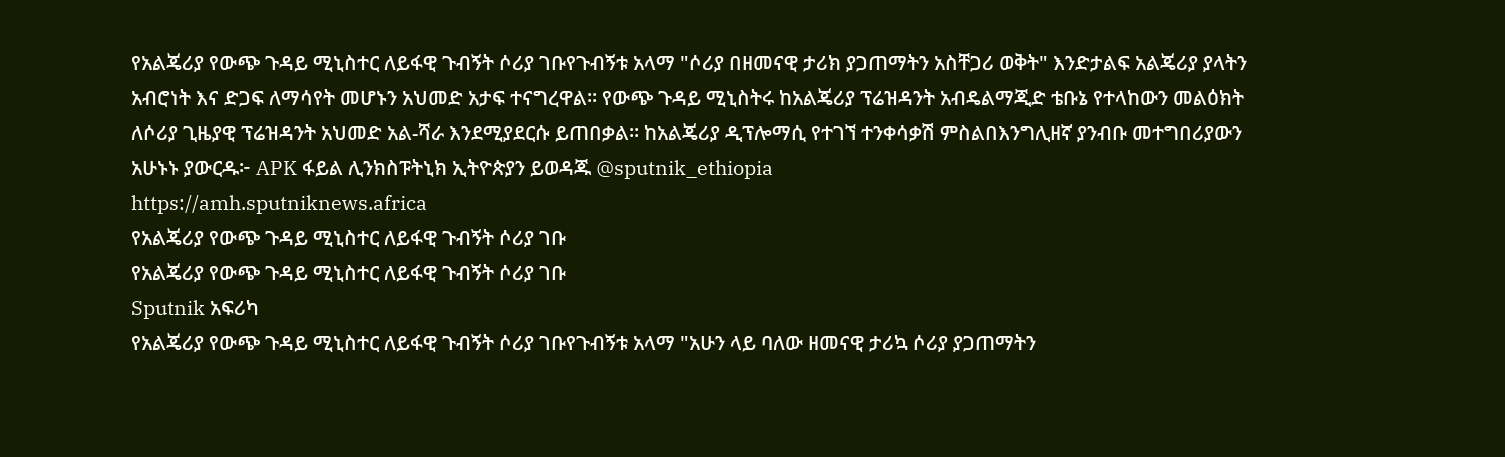የአልጄሪያ የውጭ ጉዳይ ሚኒስተር ለይፋዊ ጉብኝት ሶሪያ ገቡየጉብኝቱ አላማ "ሶሪያ በዘመናዊ ታሪክ ያጋጠማትን አስቸጋሪ ወቅት" እንድታልፍ አልጄሪያ ያላትን አብሮነት እና ድጋፍ ለማሳየት መሆኑን አህመድ አታፍ ተናግረዋል። የውጭ ጉዳይ ሚኒስትሩ ከአልጄሪያ ፕሬዝዳንት አብዴልማጂድ ቴቡኔ የተላከውን መልዕክት ለሶሪያ ጊዜያዊ ፕሬዝዳንት አህመድ አል-ሻራ እንደሚያደርሱ ይጠበቃል። ከአልጄሪያ ዲፕሎማሲ የተገኘ ተንቀሳቃሽ ምስልበእንግሊዘኛ ያንብቡ መተግበሪያውን አሁኑኑ ያውርዱ፦ APK ፋይል ሊንክስፑትኒክ ኢትዮጵያን ይወዳጁ @sputnik_ethiopia
https://amh.sputniknews.africa
የአልጄሪያ የውጭ ጉዳይ ሚኒስተር ለይፋዊ ጉብኝት ሶሪያ ገቡ
የአልጄሪያ የውጭ ጉዳይ ሚኒስተር ለይፋዊ ጉብኝት ሶሪያ ገቡ
Sputnik አፍሪካ
የአልጄሪያ የውጭ ጉዳይ ሚኒስተር ለይፋዊ ጉብኝት ሶሪያ ገቡየጉብኝቱ አላማ "አሁን ላይ ባለው ዘመናዊ ታሪኳ ሶሪያ ያጋጠማትን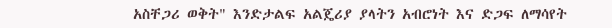አስቸጋሪ ወቅት" እንድታልፍ አልጄሪያ ያላትን አብሮነት እና ድጋፍ ለማሳየት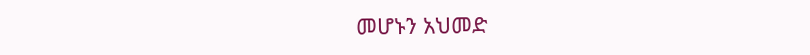መሆኑን አህመድ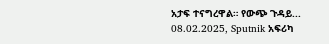አታፍ ተናግረዋል። የውጭ ጉዳይ... 08.02.2025, Sputnik አፍሪካ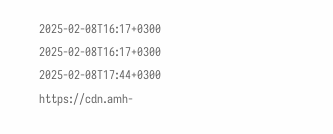2025-02-08T16:17+0300
2025-02-08T16:17+0300
2025-02-08T17:44+0300
https://cdn.amh-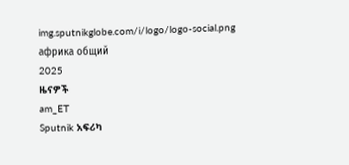img.sputnikglobe.com/i/logo/logo-social.png
африка общий
2025
ዜናዎች
am_ET
Sputnik አፍሪካ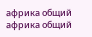африка общий
африка общий